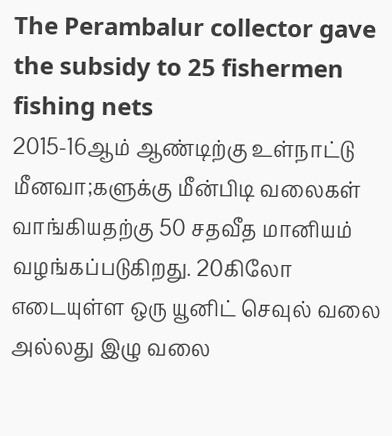The Perambalur collector gave the subsidy to 25 fishermen fishing nets
2015-16ஆம் ஆண்டிற்கு உள்நாட்டு மீனவா;களுக்கு மீன்பிடி வலைகள் வாங்கியதற்கு 50 சதவீத மானியம் வழங்கப்படுகிறது. 20கிலோ எடையுள்ள ஒரு யூனிட் செவுல் வலை அல்லது இழு வலை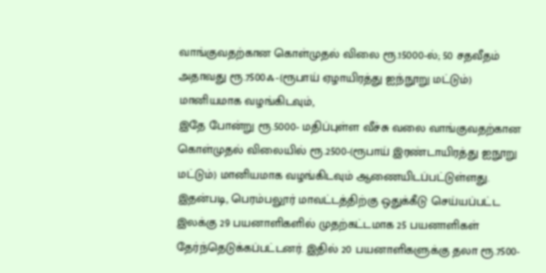வாங்குவதற்கான கொள்முதல் விலை ரூ.15000-ல்; 50 சதவீதம் அதாவது ரூ.7500ஃ-(ரூபாய் ஏழாயிரத்து ஐந்நூறு மட்டும்) மானியமாக வழங்கிடவும்,
இதே போன்று ரூ.5000- மதிப்புள்ள வீச்சு வலை வாங்குவதற்கான கொள்முதல் விலையில் ரூ.2500-(ரூபாய் இரண்டாயிரத்து ஐநூறு மட்டும்) மானியமாக வழங்கிடவும் ஆணையிடப்பட்டுள்ளது.
இதன்படி, பெரம்பலூர் மாவட்டத்திற்கு ஒதுக்கீடு செய்யப்பட்ட இலக்கு 29 பயனாளிகளில் முதற்கட்டமாக 25 பயனாளிகள் தேர்ந்தெடுக்கப்பட்டனர். இதில் 20 பயனாளிகளுக்கு தலா ரூ.7500-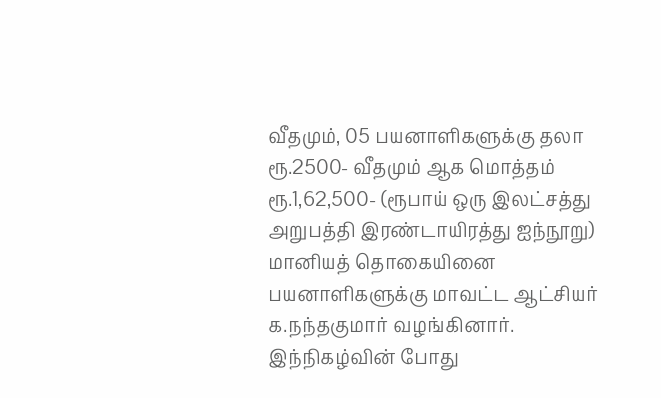வீதமும், 05 பயனாளிகளுக்கு தலா ரூ.2500- வீதமும் ஆக மொத்தம் ரூ.1,62,500- (ரூபாய் ஒரு இலட்சத்து அறுபத்தி இரண்டாயிரத்து ஐந்நூறு) மானியத் தொகையினை பயனாளிகளுக்கு மாவட்ட ஆட்சியர் க.நந்தகுமார் வழங்கினார்.
இந்நிகழ்வின் போது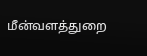மீன்வளத்துறை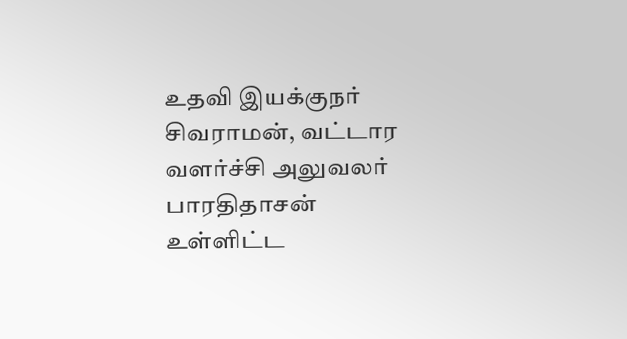உதவி இயக்குநர் சிவராமன், வட்டார வளர்ச்சி அலுவலர் பாரதிதாசன் உள்ளிட்ட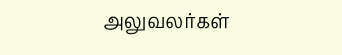அலுவலர்கள்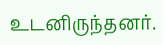உடனிருந்தனர்.